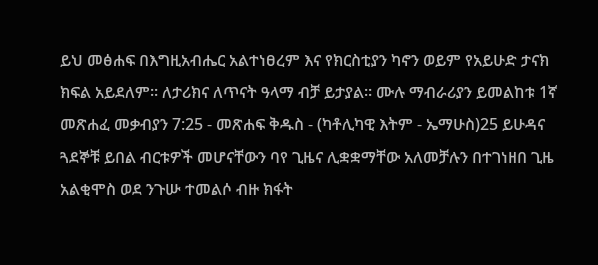ይህ መፅሐፍ በእግዚአብሔር አልተነፀረም እና የክርስቲያን ካኖን ወይም የአይሁድ ታናክ ክፍል አይደለም። ለታሪክና ለጥናት ዓላማ ብቻ ይታያል። ሙሉ ማብራሪያን ይመልከቱ 1ኛ መጽሐፈ መቃብያን 7:25 - መጽሐፍ ቅዱስ - (ካቶሊካዊ እትም - ኤማሁስ)25 ይሁዳና ጓደኞቹ ይበል ብርቱዎች መሆናቸውን ባየ ጊዜና ሊቋቋማቸው አለመቻሉን በተገነዘበ ጊዜ አልቂሞስ ወደ ንጉሡ ተመልሶ ብዙ ክፋት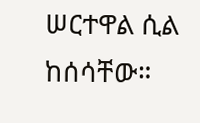ሠርተዋል ሲል ከሰሳቸው።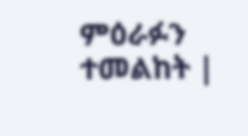ምዕራፉን ተመልከት |